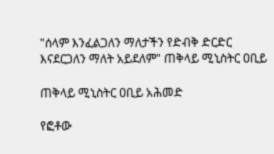"ሰላም እንፈልጋለን ማለታችን የድብቅ ድርድር እናደርጋለን ማለት አይደለም" ጠቅላይ ሚኒስትር ዐቢይ

ጠቅላይ ሚኒስትር ዐቢይ አሕመድ

የፎቶው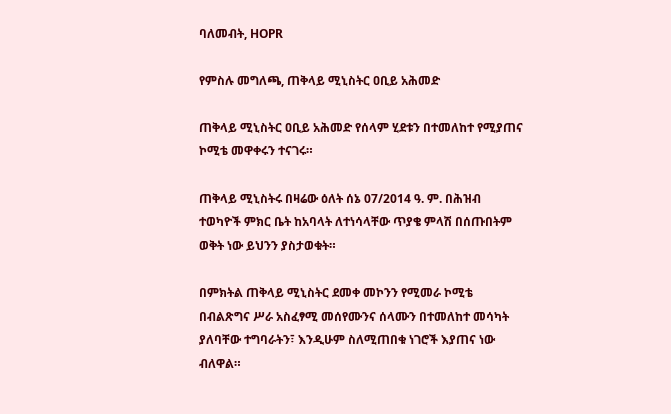ባለመብት, HOPR

የምስሉ መግለጫ, ጠቅላይ ሚኒስትር ዐቢይ አሕመድ

ጠቅላይ ሚኒስትር ዐቢይ አሕመድ የሰላም ሂደቱን በተመለከተ የሚያጠና ኮሚቴ መዋቀሩን ተናገሩ።

ጠቅላይ ሚኒስትሩ በዛሬው ዕለት ሰኔ 07/2014 ዓ. ም. በሕዝብ ተወካዮች ምክር ቤት ከአባላት ለተነሳላቸው ጥያቄ ምላሽ በሰጡበትም ወቅት ነው ይህንን ያስታወቁት።

በምክትል ጠቅላይ ሚኒስትር ደመቀ መኮንን የሚመራ ኮሚቴ በብልጽግና ሥራ አስፈፃሚ መሰየሙንና ሰላሙን በተመለከተ መሳካት ያለባቸው ተግባራትን፣ እንዲሁም ስለሚጠበቁ ነገሮች እያጠና ነው ብለዋል።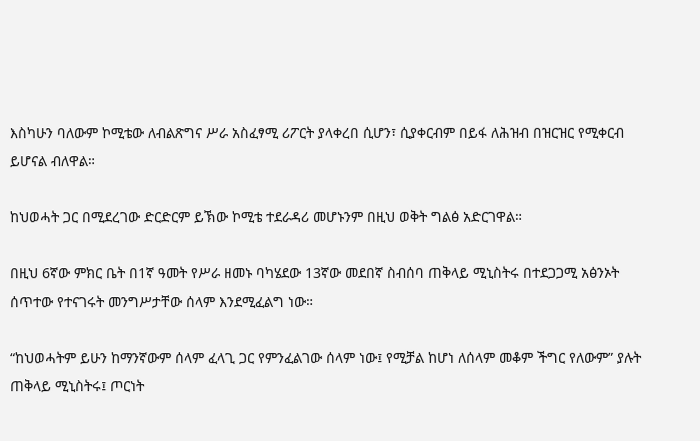እስካሁን ባለውም ኮሚቴው ለብልጽግና ሥራ አስፈፃሚ ሪፖርት ያላቀረበ ሲሆን፣ ሲያቀርብም በይፋ ለሕዝብ በዝርዝር የሚቀርብ ይሆናል ብለዋል።

ከህወሓት ጋር በሚደረገው ድርድርም ይኽው ኮሚቴ ተደራዳሪ መሆኑንም በዚህ ወቅት ግልፅ አድርገዋል።

በዚህ 6ኛው ምክር ቤት በ1ኛ ዓመት የሥራ ዘመኑ ባካሄደው 13ኛው መደበኛ ስብሰባ ጠቅላይ ሚኒስትሩ በተደጋጋሚ አፅንኦት ሰጥተው የተናገሩት መንግሥታቸው ሰላም እንደሚፈልግ ነው።

“ከህወሓትም ይሁን ከማንኛውም ሰላም ፈላጊ ጋር የምንፈልገው ሰላም ነው፤ የሚቻል ከሆነ ለሰላም መቆም ችግር የለውም” ያሉት ጠቅላይ ሚኒስትሩ፤ ጦርነት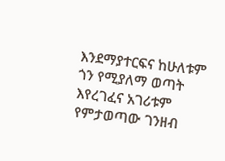እንደማያተርፍና ከሁለቱም ጎን የሚያለማ ወጣት እየረገፈና አገሪቱም የምታወጣው ገንዘብ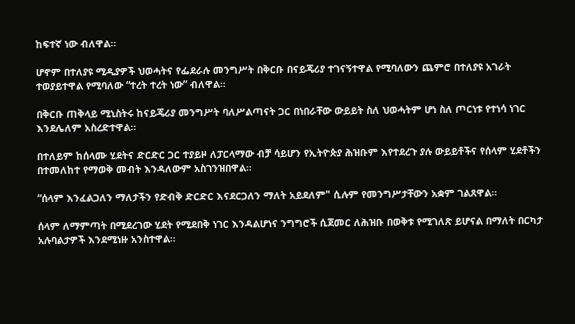ከፍተኛ ነው ብለዋል።

ሆኖም በተለያዩ ሚዲያዎች ህወሓትና የፌደራሉ መንግሥት በቅርቡ በናይጄሪያ ተገናኝተዋል የሚባለውን ጨምሮ በተለያዩ አገራት ተወያይተዋል የሚባለው “ተረት ተረት ነው” ብለዋል።

በቅርቡ ጠቅላይ ሚኒስትሩ ከናይጄሪያ መንግሥት ባለሥልጣናት ጋር በነበራቸው ውይይት ስለ ህወሓትም ሆነ ስለ ጦርነቱ የተነሳ ነገር እንደሌለም አስረድተዋል።

በተለይም ከሰላሙ ሂደትና ድርድር ጋር ተያይዞ ለፓርላማው ብቻ ሳይሆን የኢትዮጵያ ሕዝቡም እየተደረጉ ያሉ ውይይቶችና የሰላም ሂደቶችን በተመለከተ የማወቅ መብት እንዳለውም አስገንዝበዋል።

“ሰላም እንፈልጋለን ማለታችን የድብቅ ድርድር እናደርጋለን ማለት አይደለም" ሲሉም የመንግሥታቸውን አቋም ገልጸዋል።

ሰላም ለማምጣት በሚደረገው ሂደት የሚደበቅ ነገር እንዳልሆነና ንግግሮች ሲጀመር ለሕዝቡ በወቅቱ የሚገለጽ ይሆናል በማለት በርካታ አሉባልታዎች እንደሚነዙ አንስተዋል።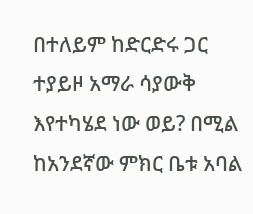በተለይም ከድርድሩ ጋር ተያይዞ አማራ ሳያውቅ እየተካሄደ ነው ወይ? በሚል ከአንደኛው ምክር ቤቱ አባል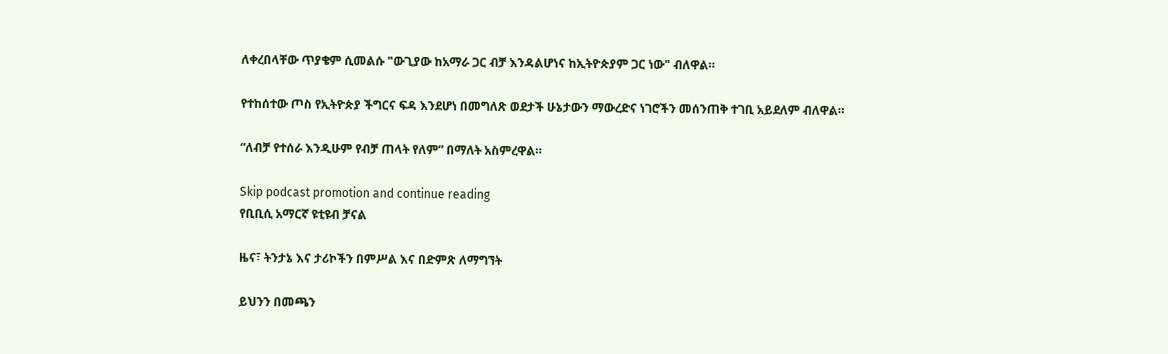ለቀረበላቸው ጥያቄም ሲመልሱ "ውጊያው ከአማራ ጋር ብቻ እንዳልሆነና ከኢትዮጵያም ጋር ነው" ብለዋል።

የተከሰተው ጦስ የኢትዮጵያ ችግርና ፍዳ እንደሆነ በመግለጽ ወደታች ሁኔታውን ማውረድና ነገሮችን መሰንጠቅ ተገቢ አይደለም ብለዋል።

“ለብቻ የተሰራ እንዲሁም የብቻ ጠላት የለም” በማለት አስምረዋል።

Skip podcast promotion and continue reading
የቢቢሲ አማርኛ ዩቲዩብ ቻናል

ዜና፣ ትንታኔ እና ታሪኮችን በምሥል እና በድምጽ ለማግኘት

ይህንን በመጫን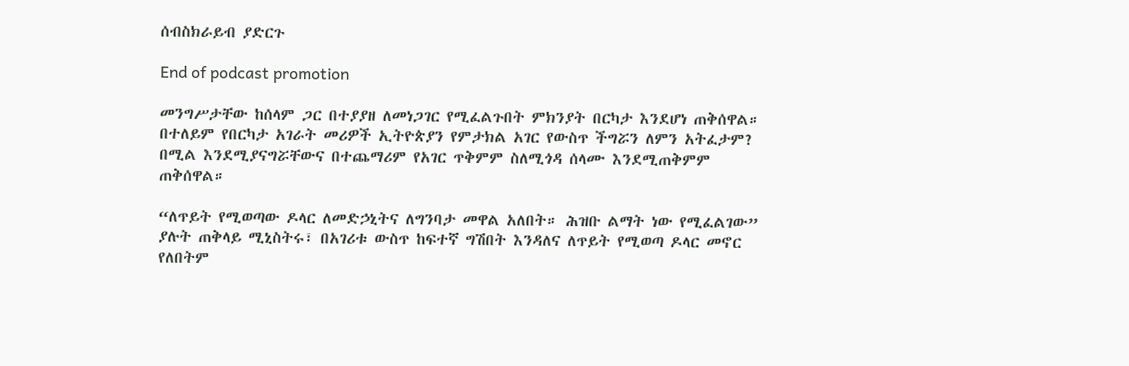ሰብስክራይብ ያድርጉ

End of podcast promotion

መንግሥታቸው ከሰላም ጋር በተያያዘ ለመነጋገር የሚፈልጉበት ምክንያት በርካታ እንደሆነ ጠቅሰዋል። በተለይም የበርካታ አገራት መሪዎች ኢትዮጵያን የምታክል አገር የውስጥ ችግሯን ለምን አትፈታም? በሚል እንደሚያናግሯቸውና በተጨማሪም የአገር ጥቅምም ስለሚጎዳ ሰላሙ እንደሚጠቅምም ጠቅሰዋል።

“ለጥይት የሚወጣው ዶላር ለመድኃኒትና ለግንባታ መዋል አለበት። ሕዝቡ ልማት ነው የሚፈልገው” ያሉት ጠቅላይ ሚኒስትሩ፣ በአገሪቱ ውስጥ ከፍተኛ ግሽበት እንዳለና ለጥይት የሚወጣ ዶላር መኖር የለበትም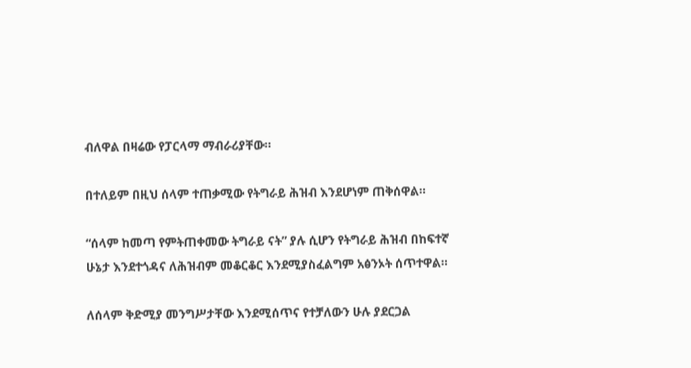ብለዋል በዛሬው የፓርላማ ማብራሪያቸው።

በተለይም በዚህ ሰላም ተጠቃሚው የትግራይ ሕዝብ እንደሆነም ጠቅሰዋል።

“ሰላም ከመጣ የምትጠቀመው ትግራይ ናት” ያሉ ሲሆን የትግራይ ሕዝብ በከፍተኛ ሁኔታ እንደተጎዳና ለሕዝብም መቆርቆር እንደሚያስፈልግም አፅንኦት ሰጥተዋል።

ለሰላም ቅድሚያ መንግሥታቸው እንደሚሰጥና የተቻለውን ሁሉ ያደርጋል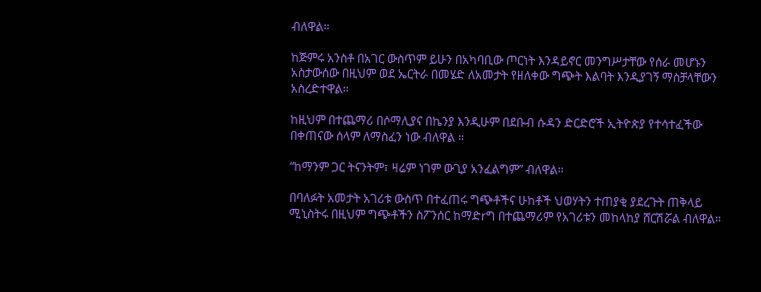ብለዋል።

ከጅምሩ አንስቶ በአገር ውስጥም ይሁን በአካባቢው ጦርነት እንዳይኖር መንግሥታቸው የሰራ መሆኑን አስታውሰው በዚህም ወደ ኤርትራ በመሄድ ለአመታት የዘለቀው ግጭት እልባት እንዲያገኝ ማስቻላቸውን አስረድተዋል።

ከዚህም በተጨማሪ በሶማሊያና በኬንያ እንዲሁም በደቡብ ሱዳን ድርድሮች ኢትዮጵያ የተሳተፈችው በቀጠናው ሰላም ለማስፈን ነው ብለዋል ።

“ከማንም ጋር ትናንትም፣ ዛሬም ነገም ውጊያ አንፈልግም” ብለዋል።

በባለፉት አመታት አገሪቱ ውስጥ በተፈጠሩ ግጭቶችና ሁከቶች ህወሃትን ተጠያቂ ያደረጉት ጠቅላይ ሚኒስትሩ በዚህም ግጭቶችን ስፖንሰር ከማድrግ በተጨማሪም የአገሪቱን መከላከያ ሸርሽሯል ብለዋል።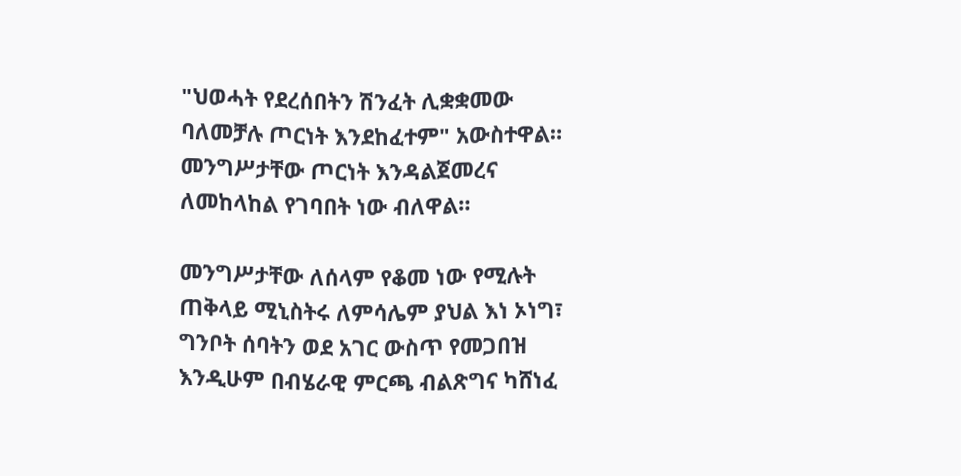"ህወሓት የደረሰበትን ሽንፈት ሊቋቋመው ባለመቻሉ ጦርነት እንደከፈተም" አውስተዋል። መንግሥታቸው ጦርነት እንዳልጀመረና ለመከላከል የገባበት ነው ብለዋል።

መንግሥታቸው ለሰላም የቆመ ነው የሚሉት ጠቅላይ ሚኒስትሩ ለምሳሌም ያህል እነ ኦነግ፣ ግንቦት ሰባትን ወደ አገር ውስጥ የመጋበዝ እንዲሁም በብሄራዊ ምርጫ ብልጽግና ካሸነፈ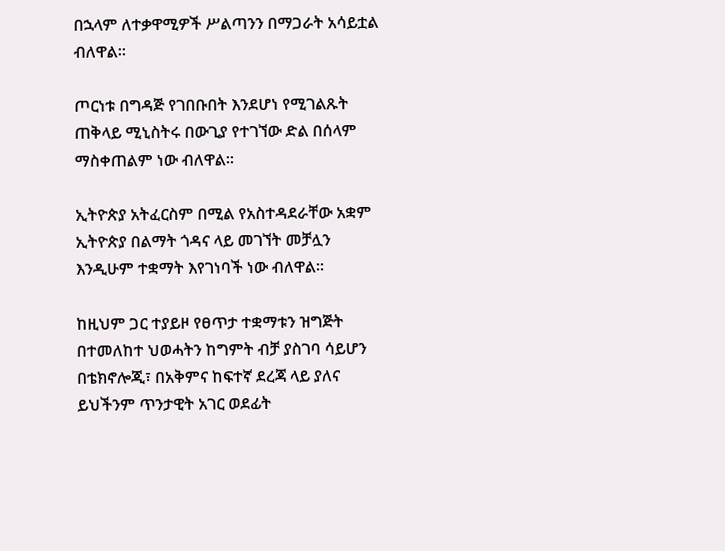በኋላም ለተቃዋሚዎች ሥልጣንን በማጋራት አሳይቷል ብለዋል።

ጦርነቱ በግዳጅ የገበቡበት እንደሆነ የሚገልጹት ጠቅላይ ሚኒስትሩ በውጊያ የተገኘው ድል በሰላም ማስቀጠልም ነው ብለዋል።

ኢትዮጵያ አትፈርስም በሚል የአስተዳደራቸው አቋም ኢትዮጵያ በልማት ጎዳና ላይ መገኘት መቻሏን እንዲሁም ተቋማት እየገነባች ነው ብለዋል።

ከዚህም ጋር ተያይዞ የፀጥታ ተቋማቱን ዝግጅት በተመለከተ ህወሓትን ከግምት ብቻ ያስገባ ሳይሆን በቴክኖሎጂ፣ በአቅምና ከፍተኛ ደረጃ ላይ ያለና ይህችንም ጥንታዊት አገር ወደፊት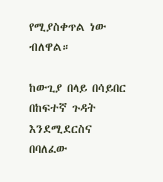የሚያስቀጥል ነው ብለዋል።

ከውጊያ በላይ በሳይበር በከፍተኛ ጉዳት እንደሚደርስና በባለፈው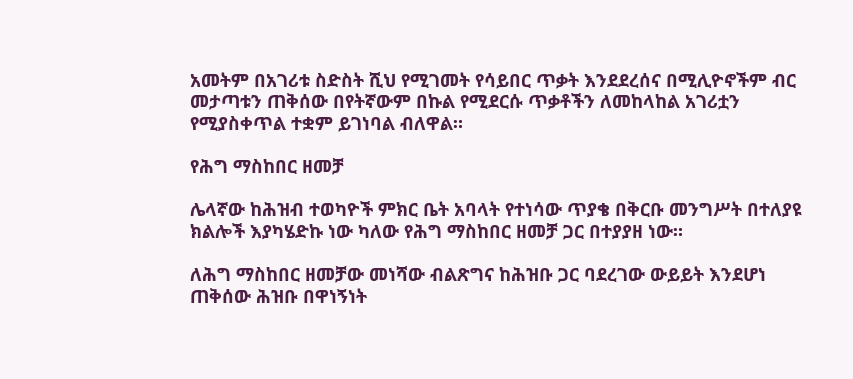አመትም በአገሪቱ ስድስት ሺህ የሚገመት የሳይበር ጥቃት እንደደረሰና በሚሊዮኖችም ብር መታጣቱን ጠቅሰው በየትኛውም በኩል የሚደርሱ ጥቃቶችን ለመከላከል አገሪቷን የሚያስቀጥል ተቋም ይገነባል ብለዋል።

የሕግ ማስከበር ዘመቻ

ሌላኛው ከሕዝብ ተወካዮች ምክር ቤት አባላት የተነሳው ጥያቄ በቅርቡ መንግሥት በተለያዩ ክልሎች እያካሄድኩ ነው ካለው የሕግ ማስከበር ዘመቻ ጋር በተያያዘ ነው።

ለሕግ ማስከበር ዘመቻው መነሻው ብልጽግና ከሕዝቡ ጋር ባደረገው ውይይት እንደሆነ ጠቅሰው ሕዝቡ በዋነኝነት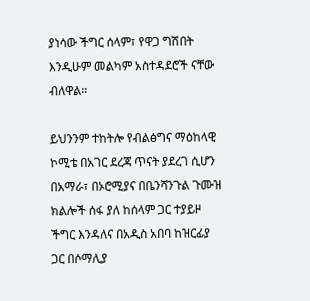ያነሳው ችግር ሰላም፣ የዋጋ ግሽበት እንዲሁም መልካም አስተዳደሮች ናቸው ብለዋል።

ይህንንም ተከትሎ የብልፅግና ማዕከላዊ ኮሚቴ በአገር ደረጃ ጥናት ያደረገ ሲሆን በአማራ፣ በኦሮሚያና በቤንሻንጉል ጉሙዝ ክልሎች ሰፋ ያለ ከሰላም ጋር ተያይዞ ችግር እንዳለና በአዲስ አበባ ከዝርፊያ ጋር በሶማሊያ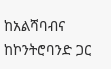ከአልሻባብና ከኮንትሮባንድ ጋር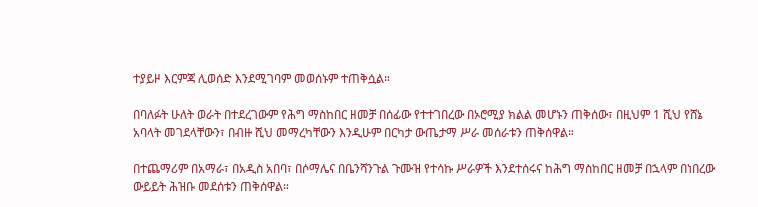ተያይዞ እርምጃ ሊወሰድ እንደሚገባም መወሰኑም ተጠቅሷል።

በባለፉት ሁለት ወራት በተደረገውም የሕግ ማስከበር ዘመቻ በሰፊው የተተገበረው በኦሮሚያ ክልል መሆኑን ጠቅሰው፣ በዚህም 1 ሺህ የሸኔ አባላት መገደላቸውን፣ በብዙ ሺህ መማረካቸውን እንዲሁም በርካታ ውጤታማ ሥራ መሰራቱን ጠቅሰዋል።

በተጨማሪም በአማራ፣ በአዲስ አበባ፣ በሶማሌና በቤንሻንጉል ጉሙዝ የተሳኩ ሥራዎች እንደተሰሩና ከሕግ ማስከበር ዘመቻ በኋላም በነበረው ውይይት ሕዝቡ መደሰቱን ጠቅሰዋል።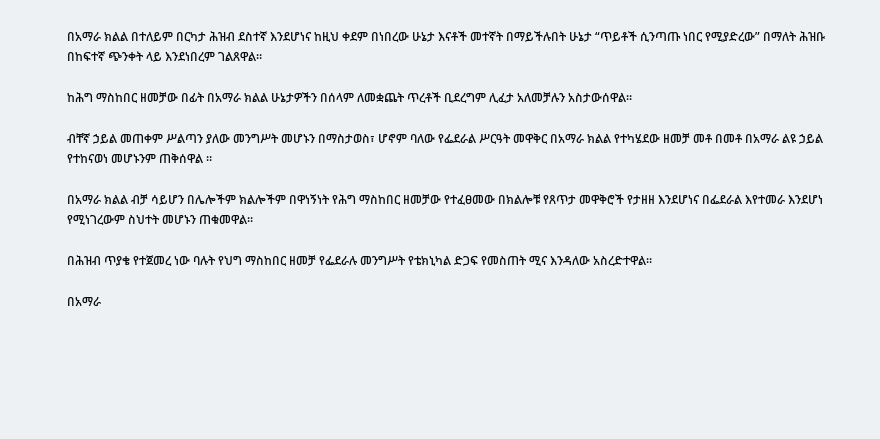በአማራ ክልል በተለይም በርካታ ሕዝብ ደስተኛ እንደሆነና ከዚህ ቀደም በነበረው ሁኔታ እናቶች መተኛት በማይችሉበት ሁኔታ “ጥይቶች ሲንጣጡ ነበር የሚያድረው” በማለት ሕዝቡ በከፍተኛ ጭንቀት ላይ እንደነበረም ገልጸዋል።

ከሕግ ማስከበር ዘመቻው በፊት በአማራ ክልል ሁኔታዎችን በሰላም ለመቋጨት ጥረቶች ቢደረግም ሊፈታ አለመቻሉን አስታውሰዋል።

ብቸኛ ኃይል መጠቀም ሥልጣን ያለው መንግሥት መሆኑን በማስታወስ፣ ሆኖም ባለው የፌደራል ሥርዓት መዋቅር በአማራ ክልል የተካሄደው ዘመቻ መቶ በመቶ በአማራ ልዩ ኃይል የተከናወነ መሆኑንም ጠቅሰዋል ።

በአማራ ክልል ብቻ ሳይሆን በሌሎችም ክልሎችም በዋነኝነት የሕግ ማስከበር ዘመቻው የተፈፀመው በክልሎቹ የጸጥታ መዋቅሮች የታዘዘ እንደሆነና በፌደራል እየተመራ እንደሆነ የሚነገረውም ስህተት መሆኑን ጠቁመዋል።

በሕዝብ ጥያቄ የተጀመረ ነው ባሉት የህግ ማስከበር ዘመቻ የፌደራሉ መንግሥት የቴክኒካል ድጋፍ የመስጠት ሚና እንዳለው አስረድተዋል።

በአማራ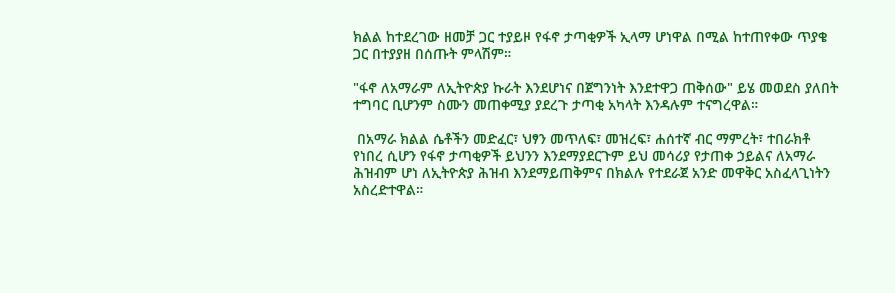ክልል ከተደረገው ዘመቻ ጋር ተያይዞ የፋኖ ታጣቂዎች ኢላማ ሆነዋል በሚል ከተጠየቀው ጥያቄ ጋር በተያያዘ በሰጡት ምላሽም።

"ፋኖ ለአማራም ለኢትዮጵያ ኩራት እንደሆነና በጀግንነት እንደተዋጋ ጠቅሰው" ይሄ መወደስ ያለበት ተግባር ቢሆንም ስሙን መጠቀሚያ ያደረጉ ታጣቂ አካላት እንዳሉም ተናግረዋል።

 በአማራ ክልል ሴቶችን መድፈር፣ ህፃን መጥለፍ፣ መዝረፍ፣ ሐሰተኛ ብር ማምረት፣ ተበራክቶ የነበረ ሲሆን የፋኖ ታጣቂዎች ይህንን እንደማያደርጉም ይህ መሳሪያ የታጠቀ ኃይልና ለአማራ ሕዝብም ሆነ ለኢትዮጵያ ሕዝብ እንደማይጠቅምና በክልሉ የተደራጀ አንድ መዋቅር አስፈላጊነትን አስረድተዋል።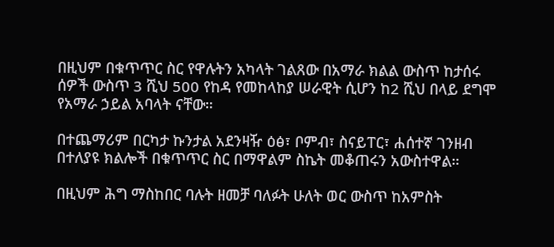በዚህም በቁጥጥር ስር የዋሉትን አካላት ገልጸው በአማራ ክልል ውስጥ ከታሰሩ ሰዎች ውስጥ 3 ሺህ 500 የከዳ የመከላከያ ሠራዊት ሲሆን ከ2 ሺህ በላይ ደግሞ የአማራ ኃይል አባላት ናቸው።

በተጨማሪም በርካታ ኩንታል አደንዛዥ ዕፅ፣ ቦምብ፣ ስናይፐር፣ ሐሰተኛ ገንዘብ በተለያዩ ክልሎች በቁጥጥር ስር በማዋልም ስኬት መቆጠሩን አውስተዋል።

በዚህም ሕግ ማስከበር ባሉት ዘመቻ ባለፉት ሁለት ወር ውስጥ ከአምስት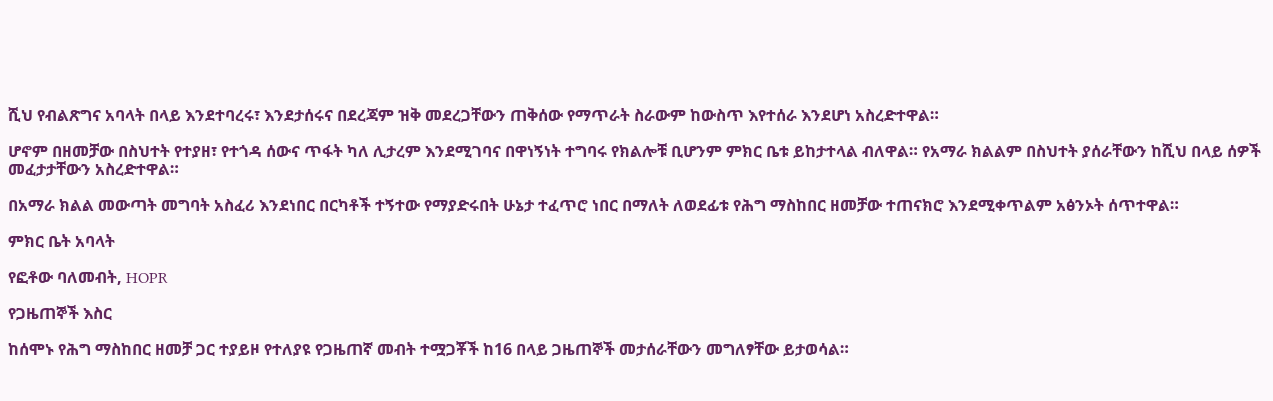ሺህ የብልጽግና አባላት በላይ እንደተባረሩ፣ እንደታሰሩና በደረጃም ዝቅ መደረጋቸውን ጠቅሰው የማጥራት ስራውም ከውስጥ እየተሰራ እንደሆነ አስረድተዋል።

ሆኖም በዘመቻው በስህተት የተያዘ፣ የተጎዳ ሰውና ጥፋት ካለ ሊታረም እንደሚገባና በዋነኝነት ተግባሩ የክልሎቹ ቢሆንም ምክር ቤቱ ይከታተላል ብለዋል። የአማራ ክልልም በስህተት ያሰራቸውን ከሺህ በላይ ሰዎች መፈታታቸውን አስረድተዋል።

በአማራ ክልል መውጣት መግባት አስፈሪ እንደነበር በርካቶች ተኝተው የማያድሩበት ሁኔታ ተፈጥሮ ነበር በማለት ለወደፊቱ የሕግ ማስከበር ዘመቻው ተጠናክሮ እንደሚቀጥልም አፅንኦት ሰጥተዋል።

ምክር ቤት አባላት

የፎቶው ባለመብት, HOPR

የጋዜጠኞች እስር

ከሰሞኑ የሕግ ማስከበር ዘመቻ ጋር ተያይዞ የተለያዩ የጋዜጠኛ መብት ተሟጋቾች ከ16 በላይ ጋዜጠኞች መታሰራቸውን መግለፃቸው ይታወሳል።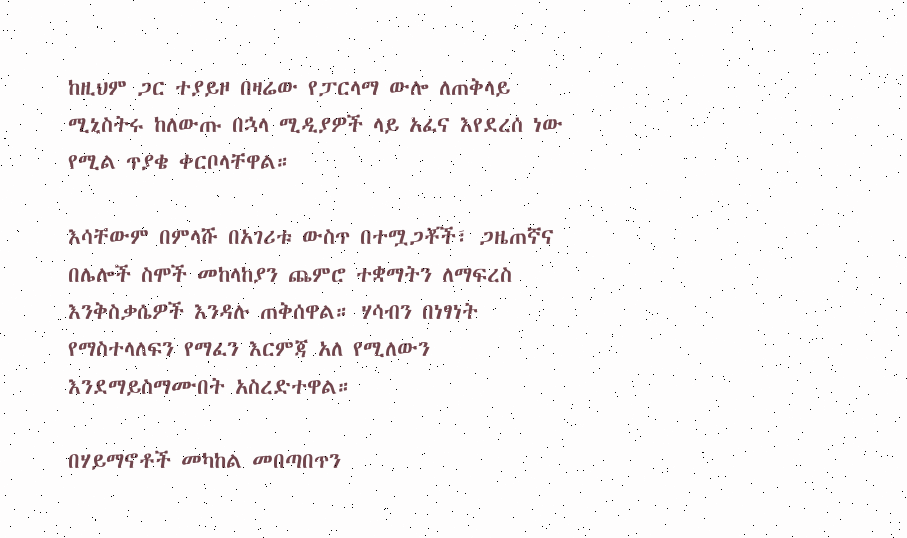ከዚህም ጋር ተያይዞ በዛሬው የፓርላማ ውሎ ለጠቅላይ ሚኒስትሩ ከለውጡ በኋላ ሚዲያዎች ላይ አፈና እየደረሰ ነው የሚል ጥያቄ ቀርቦላቸዋል።

እሳቸውም በምላሹ በአገሪቱ ውስጥ በተሟጋቾች፣ ጋዜጠኛና በሌሎች ስሞች መከላከያን ጨምሮ ተቋማትን ለማፍረስ እንቅስቃሴዎች እንዳሉ ጠቅሰዋል። ሃሳብን በነፃነት የማስተላለፍን የማፈን እርምጃ አለ የሚለውን እንደማይስማሙበት አስረድተዋል።

በሃይማኖቶች መካከል መበጣበጥን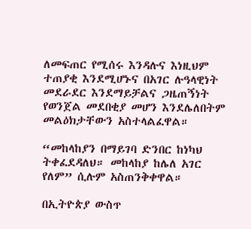ለመፍጠር የሚሰሩ እንዳሉና እነዚህም ተጠያቂ እንደሚሆኑና በአገር ሉዓላዊነት መደራደር እንደማይቻልና ጋዜጠኝነት የወንጀል መደበቂያ መሆን እንደሌለበትም መልዕክታቸውን አስተላልፈዋል።

“መከላከያን በማይገባ ድንበር ከነካህ ትቀፈደዳለህ። መከላከያ ከሌለ አገር የለም” ሲሉም አስጠንቅቀዋል።

በኢትዮጵያ ውስጥ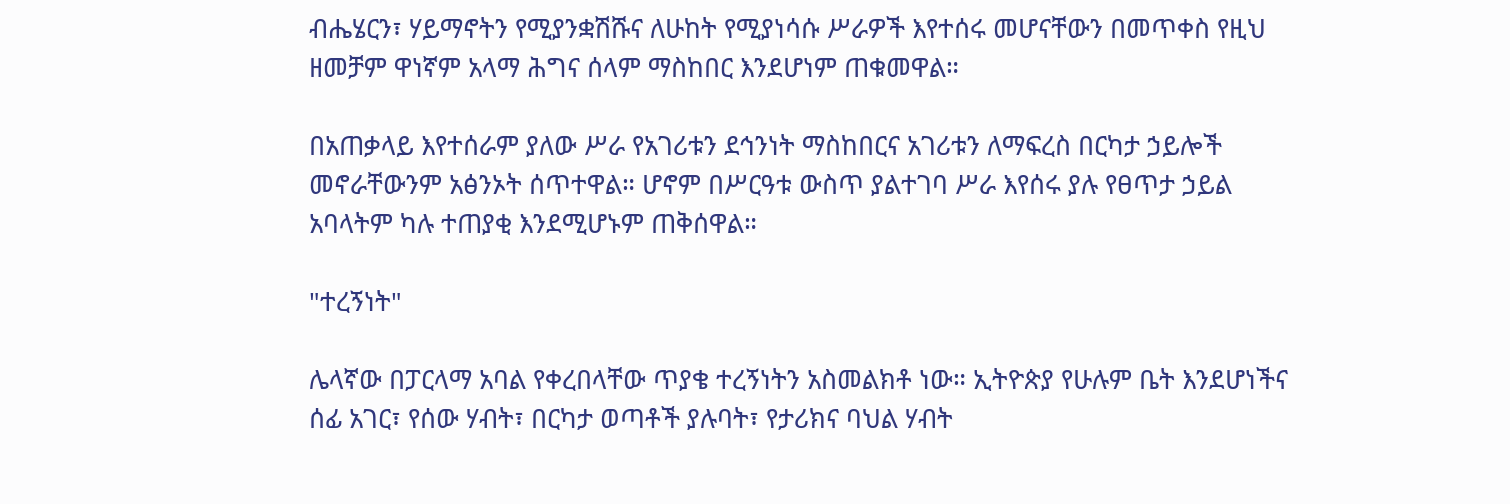ብሔሄርን፣ ሃይማኖትን የሚያንቋሽሹና ለሁከት የሚያነሳሱ ሥራዎች እየተሰሩ መሆናቸውን በመጥቀስ የዚህ ዘመቻም ዋነኛም አላማ ሕግና ሰላም ማስከበር እንደሆነም ጠቁመዋል።

በአጠቃላይ እየተሰራም ያለው ሥራ የአገሪቱን ደኅንነት ማስከበርና አገሪቱን ለማፍረስ በርካታ ኃይሎች መኖራቸውንም አፅንኦት ሰጥተዋል። ሆኖም በሥርዓቱ ውስጥ ያልተገባ ሥራ እየሰሩ ያሉ የፀጥታ ኃይል አባላትም ካሉ ተጠያቂ እንደሚሆኑም ጠቅሰዋል።

"ተረኝነት"

ሌላኛው በፓርላማ አባል የቀረበላቸው ጥያቄ ተረኝነትን አስመልክቶ ነው። ኢትዮጵያ የሁሉም ቤት እንደሆነችና ሰፊ አገር፣ የሰው ሃብት፣ በርካታ ወጣቶች ያሉባት፣ የታሪክና ባህል ሃብት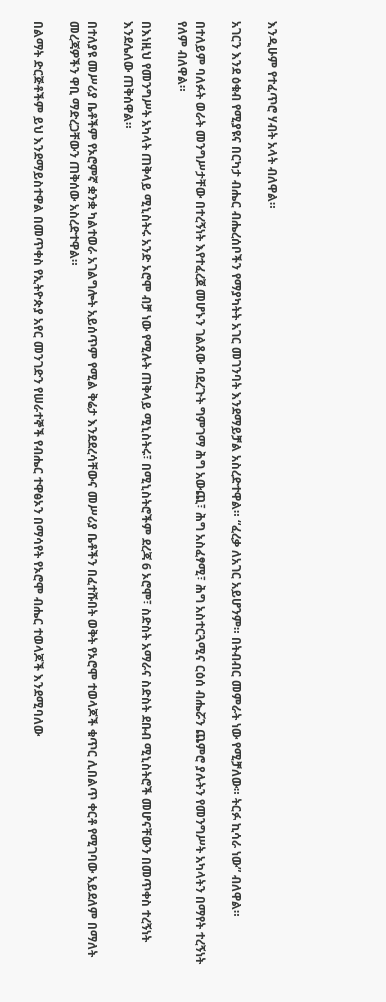እንዲሁም የተፈጥሮ ሃብት አላት ብለዋል።

አገርን እንደ ዕቁብ የሚያዩና በርካታ ብሔር ብሔረሰቦችን የማያካትት አገር መገንባት እንደማይቻል አስረድተዋል። “ፈረቃ ለአገር አይሆንም። በትብብር መምራት ነው የሚቻለው። ትርፉ ኪሳራ ነው” ብለዋል።

በተለይም ባለፉት ወራት መንግሥታቸው በተረኝነት እየተፈረጀ መሆኑን ገልጸው ባደረጉት ግምገማ ሕግ አውጪ፣ ሕግ አስፈፃሚ፣ ሕግ አስተርጓሚና ርዕሰ ብሔሯን ጨምሮ ያሉትን የመንግሥት አካላትን በማየት ተረኝነት የለም ብለዋል።

በእነዚህ የመንግሥት አካላት ጠቅላይ ሚኒስትሩ አንድ ኦሮሞ ብቻ ነው የሚሉት ጠቅላይ ሚኒስትሩ፣ በሚኒስትሮችም ደረጃ 6 ኦሮሞ፣ ስድስት አማራና ስድስት ደቡብ ሚኒስትሮች መሆናቸውን በመጥቀስ ተረኝነት እንደሌለው ጠቅሰዋል።

በተለያዩ መሥሪያ ቤቶችም የኦሮምኛ ቋንቋ ካልተወራ አገልግሎት አይሰጥም የሚል ቅሬታ እንደደረሳቸውና መሥሪያ ቤቶችን በፈተሹበት ወቅት የኦሮሞ ተወላጆች ቁጥር ሊበልጥ ቀርቶ የሚገባው አይደለም በማለት መረጃዎችን ዋቢ ማድረጋቸውን ጠቅሰው አስረድተዋል።

በልማት ድርጅቶችም ይህ እንደማይስተዋል በመጥቀስ የኢትዮጵያ አየር መንገድን የሠራተኞች የብሔር ተዋፅኦን በማሳየት የኦሮሞ ብሔር ተወላጆች እንደሚባለው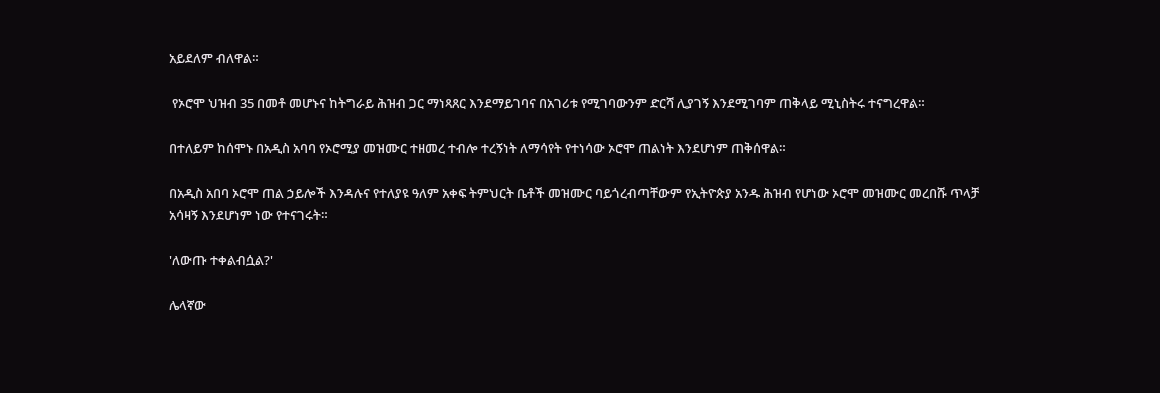አይደለም ብለዋል።

 የኦሮሞ ህዝብ 35 በመቶ መሆኑና ከትግራይ ሕዝብ ጋር ማነጻጸር እንደማይገባና በአገሪቱ የሚገባውንም ድርሻ ሊያገኝ እንደሚገባም ጠቅላይ ሚኒስትሩ ተናግረዋል።

በተለይም ከሰሞኑ በአዲስ አባባ የኦሮሚያ መዝሙር ተዘመረ ተብሎ ተረኝነት ለማሳየት የተነሳው ኦሮሞ ጠልነት እንደሆነም ጠቅሰዋል።

በአዲስ አበባ ኦሮሞ ጠል ኃይሎች እንዳሉና የተለያዩ ዓለም አቀፍ ትምህርት ቤቶች መዝሙር ባይጎረብጣቸውም የኢትዮጵያ አንዱ ሕዝብ የሆነው ኦሮሞ መዝሙር መረበሹ ጥላቻ አሳዛኝ እንደሆነም ነው የተናገሩት።

'ለውጡ ተቀልብሷል?'

ሌላኛው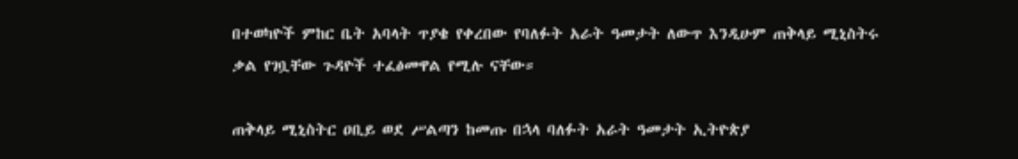በተወካዮች ምከር ቤት አባላት ጥያቄ የቀረበው የባለፉት አራት ዓመታት ለውጥ እንዲሁም ጠቅላይ ሚኒስትሩ ቃል የገቧቸው ጉዳዮች ተፈፅመዋል የሚሉ ናቸው።

ጠቅላይ ሚኒስትር ዐቢይ ወደ ሥልጣን ከመጡ በኋላ ባለፉት አራት ዓመታት ኢትዮጵያ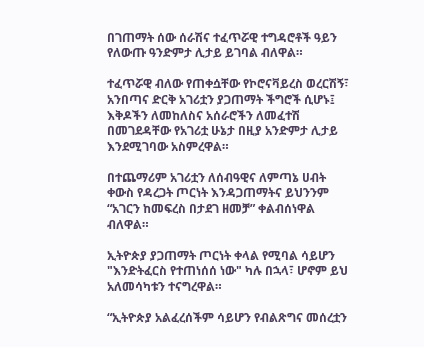በገጠማት ሰው ሰራሽና ተፈጥሯዊ ተግዳሮቶች ዓይን የለውጡ ዓንድምታ ሊታይ ይገባል ብለዋል።

ተፈጥሯዊ ብለው የጠቀሷቸው የኮሮናቫይረስ ወረርሽኝ፣ አንበጣና ድርቅ አገሪቷን ያጋጠማት ችግሮች ሲሆኑ፤ እቅዶችን ለመከለስና አሰራሮችን ለመፈተሽ በመገደዳቸው የአገሪቷ ሁኔታ በዚያ አንድምታ ሊታይ እንደሚገባው አስምረዋል።

በተጨማሪም አገሪቷን ለሰብዓዊና ለምጣኔ ሀብት ቀውስ የዳረጋት ጦርነት እንዳጋጠማትና ይህንንም “አገርን ከመፍረስ በታደገ ዘመቻ” ቀልብሰነዋል ብለዋል።

ኢትዮጵያ ያጋጠማት ጦርነት ቀላል የሚባል ሳይሆን "እንድትፈርስ የተጠነሰሰ ነው" ካሉ በኋላ፣ ሆኖም ይህ አለመሳካቱን ተናግረዋል።

“ኢትዮጵያ አልፈረሰችም ሳይሆን የብልጽግና መሰረቷን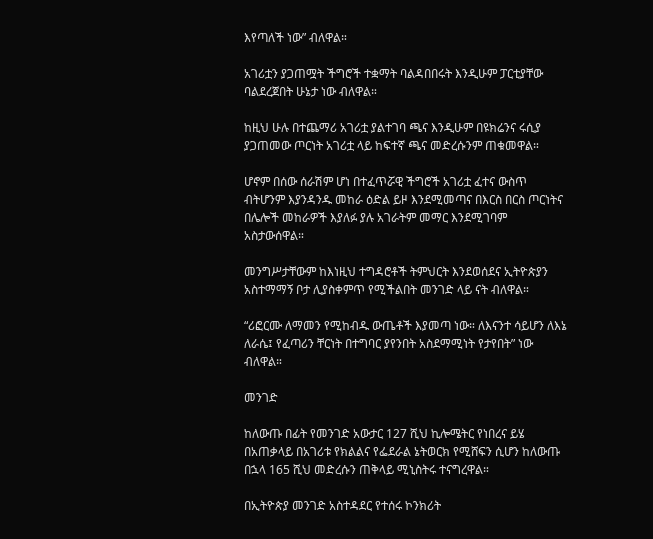እየጣለች ነው” ብለዋል።

አገሪቷን ያጋጠሟት ችግሮች ተቋማት ባልዳበበሩት እንዲሁም ፓርቲያቸው ባልደረጀበት ሁኔታ ነው ብለዋል።

ከዚህ ሁሉ በተጨማሪ አገሪቷ ያልተገባ ጫና እንዲሁም በዩክሬንና ሩሲያ ያጋጠመው ጦርነት አገሪቷ ላይ ከፍተኛ ጫና መድረሱንም ጠቁመዋል።

ሆኖም በሰው ሰራሽም ሆነ በተፈጥሯዊ ችግሮች አገሪቷ ፈተና ውስጥ ብትሆንም እያንዳንዱ መከራ ዕድል ይዞ እንደሚመጣና በእርስ በርስ ጦርነትና በሌሎች መከራዎች እያለፉ ያሉ አገራትም መማር እንደሚገባም አስታውሰዋል።

መንግሥታቸውም ከእነዚህ ተግዳሮቶች ትምህርት እንደወሰደና ኢትዮጵያን አስተማማኝ ቦታ ሊያስቀምጥ የሚችልበት መንገድ ላይ ናት ብለዋል።

“ሪፎርሙ ለማመን የሚከብዱ ውጤቶች እያመጣ ነው። ለእናንተ ሳይሆን ለእኔ ለራሴ፤ የፈጣሪን ቸርነት በተግባር ያየንበት አስደማሚነት የታየበት” ነው ብለዋል።

መንገድ

ከለውጡ በፊት የመንገድ አውታር 127 ሺህ ኪሎሜትር የነበረና ይሄ በአጠቃላይ በአገሪቱ የክልልና የፌደራል ኔትወርክ የሚሸፍን ሲሆን ከለውጡ በኋላ 165 ሺህ መድረሱን ጠቅላይ ሚኒስትሩ ተናግረዋል።

በኢትዮጵያ መንገድ አስተዳደር የተሰሩ ኮንክሪት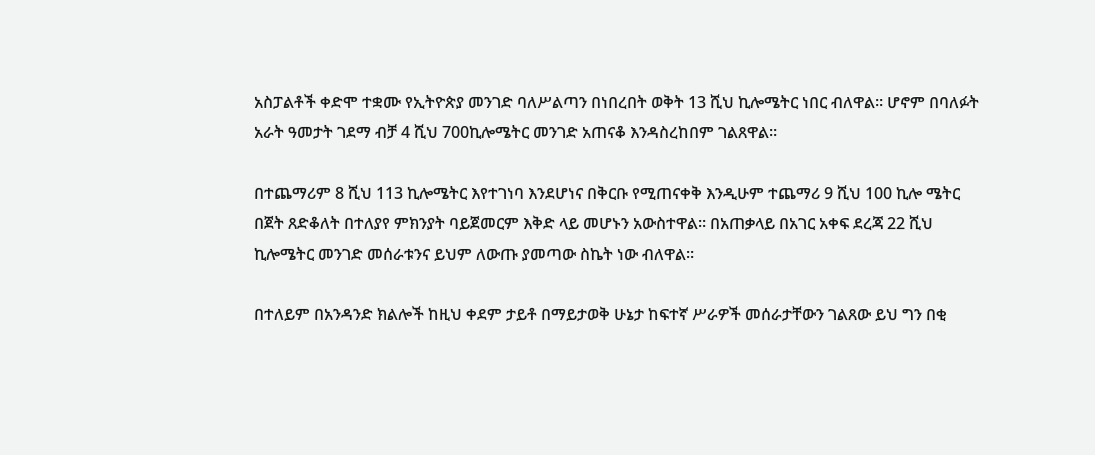አስፓልቶች ቀድሞ ተቋሙ የኢትዮጵያ መንገድ ባለሥልጣን በነበረበት ወቅት 13 ሺህ ኪሎሜትር ነበር ብለዋል። ሆኖም በባለፉት አራት ዓመታት ገደማ ብቻ 4 ሺህ 700ኪሎሜትር መንገድ አጠናቆ እንዳስረከበም ገልጸዋል።

በተጨማሪም 8 ሺህ 113 ኪሎሜትር እየተገነባ እንደሆነና በቅርቡ የሚጠናቀቅ እንዲሁም ተጨማሪ 9 ሺህ 100 ኪሎ ሜትር በጀት ጸድቆለት በተለያየ ምክንያት ባይጀመርም እቅድ ላይ መሆኑን አውስተዋል። በአጠቃላይ በአገር አቀፍ ደረጃ 22 ሺህ ኪሎሜትር መንገድ መሰራቱንና ይህም ለውጡ ያመጣው ስኬት ነው ብለዋል።

በተለይም በአንዳንድ ክልሎች ከዚህ ቀደም ታይቶ በማይታወቅ ሁኔታ ከፍተኛ ሥራዎች መሰራታቸውን ገልጸው ይህ ግን በቂ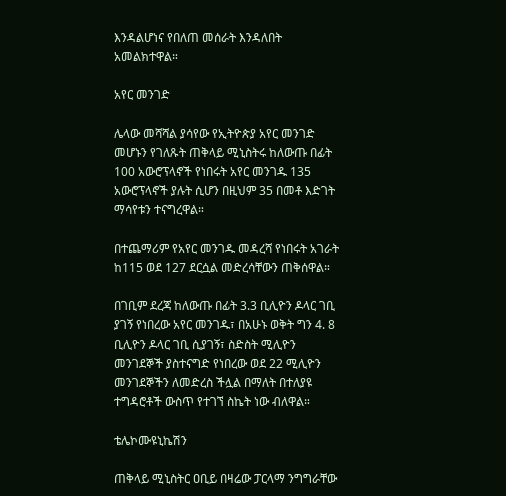እንዳልሆነና የበለጠ መሰራት እንዳለበት አመልክተዋል።

አየር መንገድ

ሌላው መሻሻል ያሳየው የኢትዮጵያ አየር መንገድ መሆኑን የገለጹት ጠቅላይ ሚኒስትሩ ከለውጡ በፊት 100 አውሮፕላኖች የነበሩት አየር መንገዱ 135 አውሮፕላኖች ያሉት ሲሆን በዚህም 35 በመቶ እድገት ማሳየቱን ተናግረዋል።

በተጨማሪም የአየር መንገዱ መዳረሻ የነበሩት አገራት ከ115 ወደ 127 ደርሷል መድረሳቸውን ጠቅሰዋል።

በገቢም ደረጃ ከለውጡ በፊት 3.3 ቢሊዮን ዶላር ገቢ ያገኝ የነበረው አየር መንገዱ፣ በአሁኑ ወቅት ግን 4. 8 ቢሊዮን ዶላር ገቢ ሲያገኝ፣ ስድስት ሚሊዮን መንገደኞች ያስተናግድ የነበረው ወደ 22 ሚሊዮን መንገደኞችን ለመድረስ ችሏል በማለት በተለያዩ ተግዳሮቶች ውስጥ የተገኘ ስኬት ነው ብለዋል።

ቴሌኮሙዩኒኬሽን

ጠቅላይ ሚኒስትር ዐቢይ በዛሬው ፓርላማ ንግግራቸው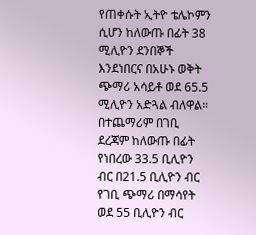የጠቀሱት ኢትዮ ቴሌኮምን ሲሆን ከለውጡ በፊት 38 ሚሊዮን ደንበኞች እንደነበርና በአሁኑ ወቅት ጭማሪ አሳይቶ ወደ 65.5 ሚሊዮን አድጓል ብለዋል። በተጨማሪም በገቢ ደረጃም ከለውጡ በፊት የነበረው 33.5 ቢሊዮን ብር በ21.5 ቢሊዮን ብር የገቢ ጭማሪ በማሳየት ወደ 55 ቢሊዮን ብር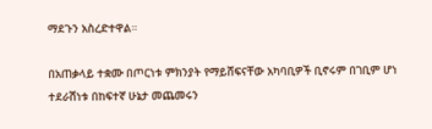ማደጉን አስረድተዋል።

በአጠቃላይ ተቋሙ በጦርነቱ ምክንያት የማይሸፍናቸው አካባቢዎች ቢኖሩም በገቢም ሆነ ተደራሽነቱ በከፍተኛ ሁኔታ መጨመሩን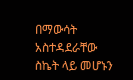በማውሳት አስተዳደራቸው ስኬት ላይ መሆኑን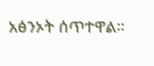አፅንኦት ሰጥተዋል።